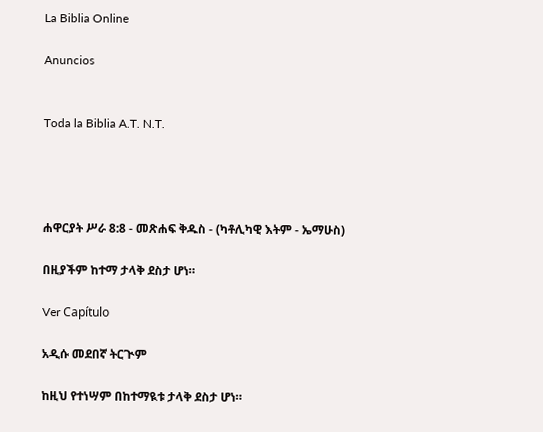La Biblia Online

Anuncios


Toda la Biblia A.T. N.T.




ሐዋርያት ሥራ 8:8 - መጽሐፍ ቅዱስ - (ካቶሊካዊ እትም - ኤማሁስ)

በዚያችም ከተማ ታላቅ ደስታ ሆነ።

Ver Capítulo

አዲሱ መደበኛ ትርጒም

ከዚህ የተነሣም በከተማዪቱ ታላቅ ደስታ ሆነ።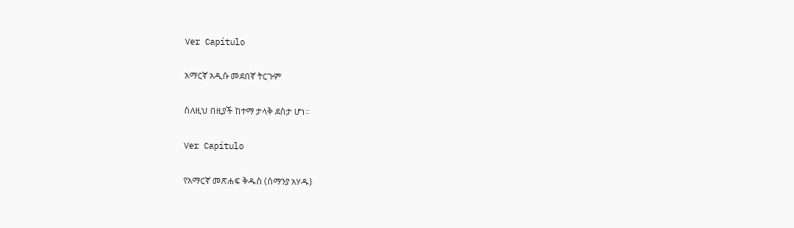Ver Capítulo

አማርኛ አዲሱ መደበኛ ትርጉም

ስለዚህ በዚያች ከተማ ታላቅ ደስታ ሆነ።

Ver Capítulo

የአማርኛ መጽሐፍ ቅዱስ (ሰማንያ አሃዱ)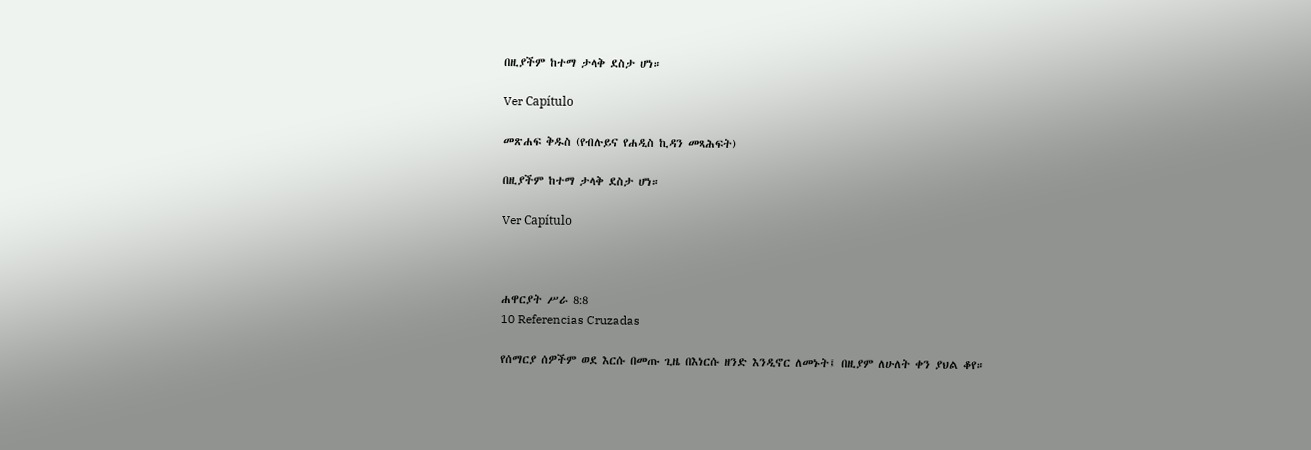በዚያችም ከተማ ታላቅ ደስታ ሆነ።

Ver Capítulo

መጽሐፍ ቅዱስ (የብሉይና የሐዲስ ኪዳን መጻሕፍት)

በዚያችም ከተማ ታላቅ ደስታ ሆነ።

Ver Capítulo



ሐዋርያት ሥራ 8:8
10 Referencias Cruzadas

የሰማርያ ሰዎችም ወደ እርሱ በመጡ ጊዜ በእነርሱ ዘንድ እንዲኖር ለመኑት፤ በዚያም ለሁለት ቀን ያህል ቆየ።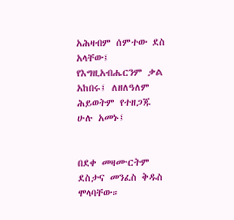አሕዛብም ሰምተው ደስ አላቸው፤ የእግዚአብሔርንም ቃል አከበሩ፤ ለዘለዓለም ሕይወትም የተዘጋጁ ሁሉ አመኑ፤


በደቀ መዛሙርትም ደስታና መንፈስ ቅዱስ ሞላባቸው።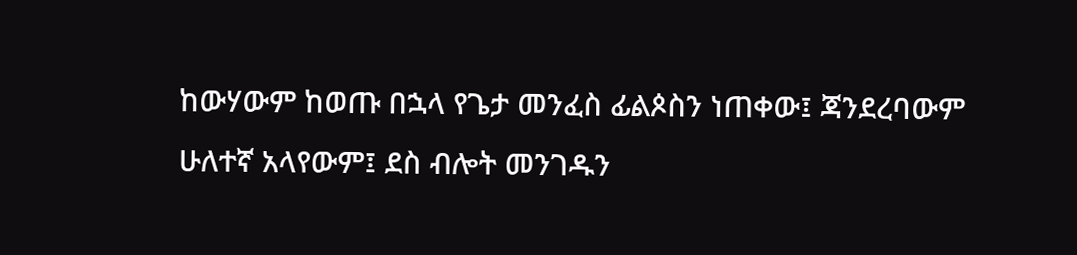ከውሃውም ከወጡ በኋላ የጌታ መንፈስ ፊልጶስን ነጠቀው፤ ጃንደረባውም ሁለተኛ አላየውም፤ ደስ ብሎት መንገዱን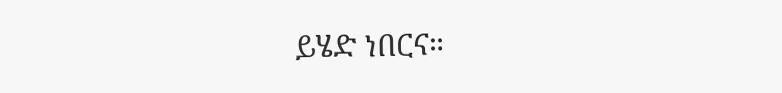ይሄድ ነበርና።